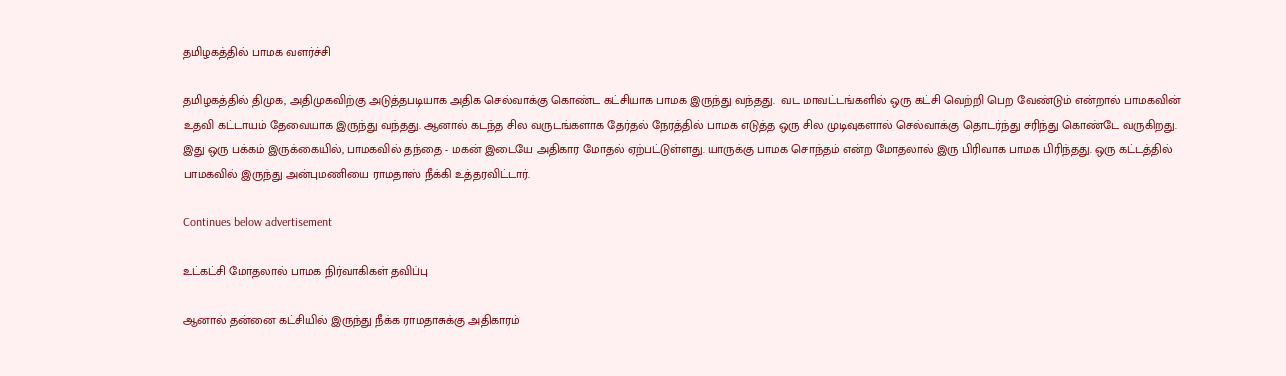தமிழகத்தில் பாமக வளர்ச்சி

தமிழகத்தில் திமுக, அதிமுகவிற்கு அடுத்தபடியாக அதிக செல்வாக்கு கொண்ட கட்சியாக பாமக இருந்து வந்தது.  வட மாவட்டங்களில் ஒரு கட்சி வெற்றி பெற வேண்டும் என்றால் பாமகவின் உதவி கட்டாயம் தேவையாக இருந்து வந்தது. ஆனால் கடந்த சில வருடங்களாக தேர்தல் நேரத்தில் பாமக எடுத்த ஒரு சில முடிவுகளால் செல்வாக்கு தொடர்ந்து சரிந்து கொண்டே வருகிறது. இது ஒரு பக்கம் இருக்கையில், பாமகவில் தந்தை - மகன் இடையே அதிகார மோதல் ஏற்பட்டுள்ளது. யாருக்கு பாமக சொந்தம் என்ற மோதலால் இரு பிரிவாக பாமக பிரிந்தது. ஒரு கட்டத்தில் பாமகவில் இருந்து அன்புமணியை ராமதாஸ் நீக்கி உத்தரவிட்டார்.

Continues below advertisement

உட்கட்சி மோதலால் பாமக நிர்வாகிகள் தவிப்பு

ஆனால் தன்னை கட்சியில் இருந்து நீக்க ராமதாசுக்கு அதிகாரம்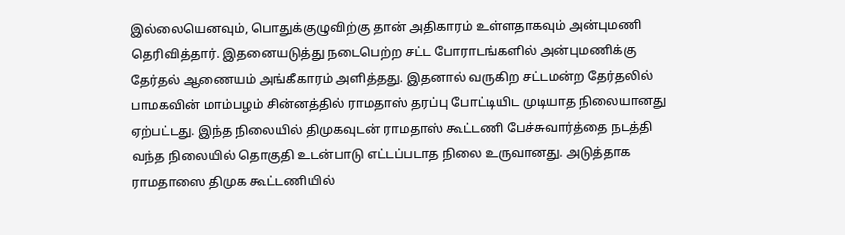இல்லையெனவும், பொதுக்குழுவிற்கு தான் அதிகாரம் உள்ளதாகவும் அன்புமணி தெரிவித்தார். இதனையடுத்து நடைபெற்ற சட்ட போராடங்களில் அன்புமணிக்கு தேர்தல் ஆணையம் அங்கீகாரம் அளித்தது. இதனால் வருகிற சட்டமன்ற தேர்தலில் பாமகவின் மாம்பழம் சின்னத்தில் ராமதாஸ் தரப்பு போட்டியிட முடியாத நிலையானது ஏற்பட்டது. இந்த நிலையில் திமுகவுடன் ராமதாஸ் கூட்டணி பேச்சுவார்த்தை நடத்தி வந்த நிலையில் தொகுதி உடன்பாடு எட்டப்படாத நிலை உருவானது. அடுத்தாக ராமதாஸை திமுக கூட்டணியில்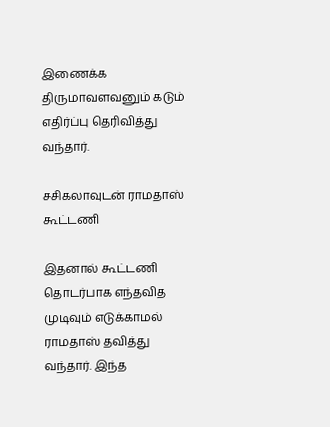இணைக்க திருமாவளவனும் கடும் எதிர்ப்பு தெரிவித்து வந்தார்.

சசிகலாவுடன் ராமதாஸ் கூட்டணி

இதனால் கூட்டணி தொடர்பாக எந்தவித முடிவும் எடுக்காமல் ராமதாஸ் தவித்து வந்தார். இந்த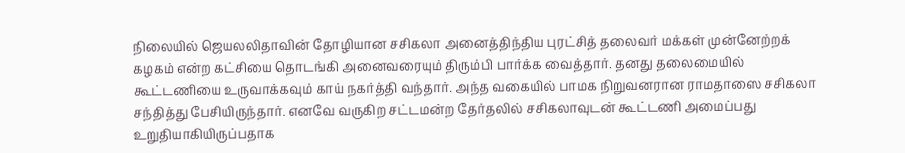நிலையில் ஜெயலலிதாவின் தோழியான சசிகலா அனைத்திந்திய புரட்சித் தலைவர் மக்கள் முன்னேற்றக் கழகம் என்ற கட்சியை தொடங்கி அனைவரையும் திரும்பி பார்க்க வைத்தார். தனது தலைமையில் கூட்டணியை உருவாக்கவும் காய் நகர்த்தி வந்தார். அந்த வகையில் பாமக நிறுவனரான ராமதாஸை சசிகலா சந்தித்து பேசியிருந்தார். எனவே வருகிற சட்டமன்ற தேர்தலில் சசிகலாவுடன் கூட்டணி அமைப்பது உறுதியாகியிருப்பதாக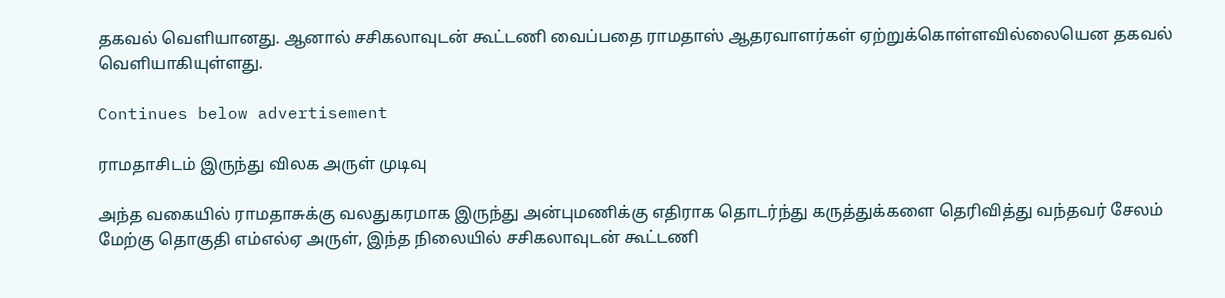தகவல் வெளியானது. ஆனால் சசிகலாவுடன் கூட்டணி வைப்பதை ராமதாஸ் ஆதரவாளர்கள் ஏற்றுக்கொள்ளவில்லையென தகவல் வெளியாகியுள்ளது.

Continues below advertisement

ராமதாசிடம் இருந்து விலக அருள் முடிவு

அந்த வகையில் ராமதாசுக்கு வலதுகரமாக இருந்து அன்புமணிக்கு எதிராக தொடர்ந்து கருத்துக்களை தெரிவித்து வந்தவர் சேலம் மேற்கு தொகுதி எம்எல்ஏ அருள், இந்த நிலையில் சசிகலாவுடன் கூட்டணி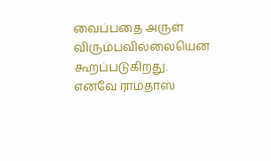வைப்பதை அருள் விரும்பவில்லையென கூறப்படுகிறது. எனவே ராமதாஸ்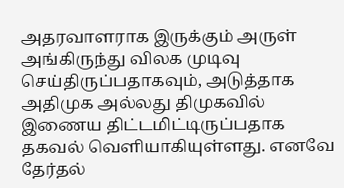அதரவாளராக இருக்கும் அருள் அங்கிருந்து விலக முடிவு செய்திருப்பதாகவும், அடுத்தாக அதிமுக அல்லது திமுகவில் இணைய திட்டமிட்டிருப்பதாக தகவல் வெளியாகியுள்ளது. எனவே தேர்தல்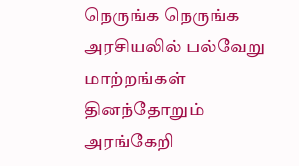நெருங்க நெருங்க அரசியலில் பல்வேறு மாற்றங்கள் தினந்தோறும் அரங்கேறி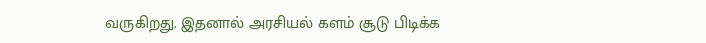வருகிறது. இதனால் அரசியல் களம் சூடு பிடிக்க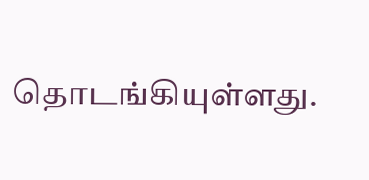தொடங்கியுள்ளது.